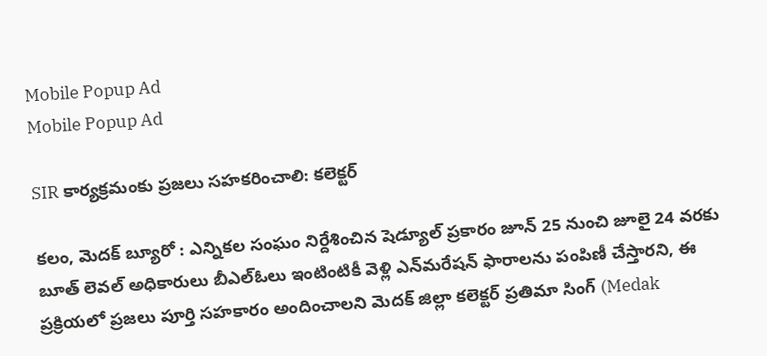Mobile Popup Ad
Mobile Popup Ad

SIR కార్యక్రమంకు ప్రజలు సహకరించాలి: కలెక్టర్

కలం, మెదక్ బ్యూరో : ఎన్నికల సంఘం నిర్దేశించిన షెడ్యూల్ ప్రకారం జూన్ 25 నుంచి జూలై 24 వరకు బూత్ లెవల్ అధికారులు బీఎల్ఓలు ఇంటింటికీ వెళ్లి ఎన్‌మరేషన్ ఫారాలను పంపిణీ చేస్తారని, ఈ ప్రక్రియలో ప్రజలు పూర్తి సహకారం అందించాలని మెదక్ జిల్లా కలెక్టర్ ప్రతిమా సింగ్ (Medak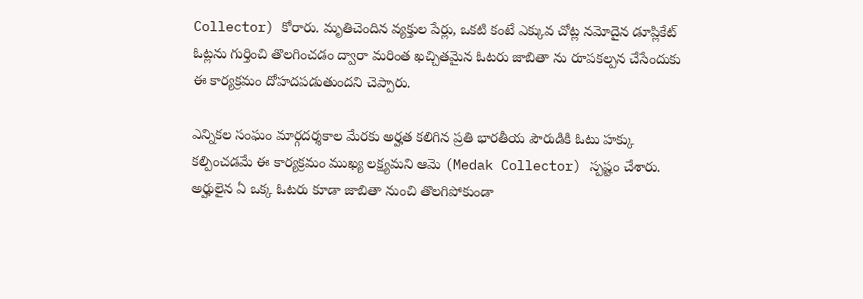Collector) కోరారు. మృతిచెందిన‌ వ్యక్తుల పేర్లు, ఒకటి కంటే ఎక్కువ చోట్ల నమోదైన డూప్లికేట్ ఓట్లను గుర్తించి తొలగించడం ద్వారా మరింత ఖచ్చితమైన ఓటరు జాబితా ను రూప‌క‌ల్ప‌న చేసేందుకు ఈ కార్యక్రమం దోహదపడుతుందని చెప్పారు.

ఎన్నికల సంఘం మార్గదర్శకాల మేరకు అర్హత కలిగిన ప్రతి భారతీయ పౌరుడికి ఓటు హక్కు కల్పించడమే ఈ కార్యక్రమం ముఖ్య‌ ల‌క్ష్య‌మ‌ని ఆమె (Medak Collector) స్పష్టం చేశారు. అర్హులైన ఏ ఒక్క ఓటరు కూడా జాబితా నుంచి తొలగిపోకుండా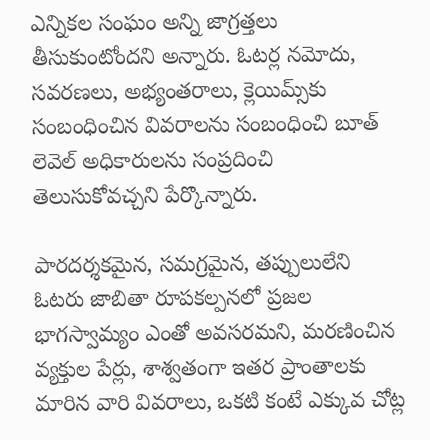ఎన్నికల సంఘం అన్ని జాగ్రత్తలు తీసుకుంటోందని అన్నారు. ఓటర్ల నమోదు, సవరణలు, అభ్యంతరాలు, క్లెయిమ్స్‌కు సంబంధించిన వివరాలను సంబంధించి బూత్ లెవెల్ అధికారుల‌ను సంప్ర‌దించి తెలుసుకోవచ్చని పేర్కొన్నారు.

పారదర్శకమైన, సమగ్రమైన, తప్పులులేని ఓటరు జాబితా రూపకల్పనలో ప్రజల భాగస్వామ్యం ఎంతో అవ‌స‌ర‌మ‌ని, మరణించిన వ్యక్తుల పేర్లు, శాశ్వతంగా ఇతర ప్రాంతాలకు మారిన వారి వివరాలు, ఒకటి కంటే ఎక్కువ చోట్ల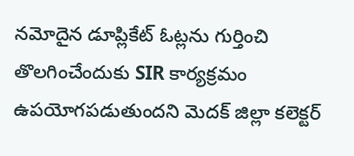నమోదైన డూప్లికేట్ ఓట్లను గుర్తించి తొలగించేందుకు SIR కార్యక్రమం ఉపయోగపడుతుందని మెదక్ జిల్లా కలెక్టర్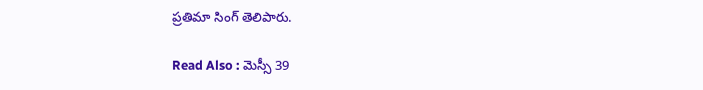ప్రతిమా సింగ్ తెలిపారు.

Read Also : మెస్సీ 39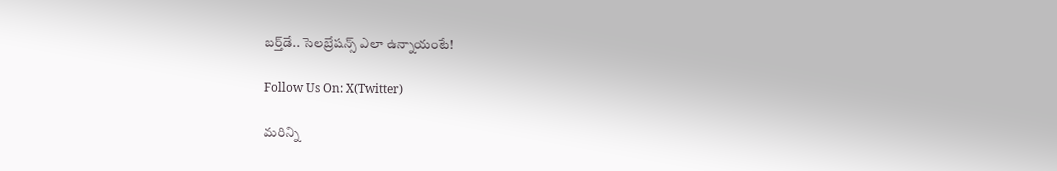బర్త్‌డే.. సెలబ్రేషన్స్ ఎలా ఉన్నాయంటే!

Follow Us On: X(Twitter)

మ‌రిన్ని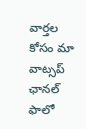వార్త‌ల కోసం మా వాట్స‌ప్ ఛాన‌ల్ ఫాలో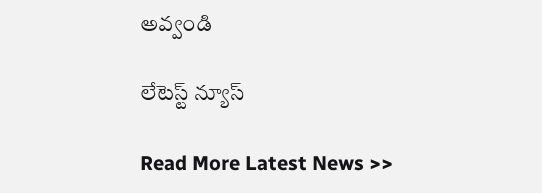అవ్వండి

లేటెస్ట్ న్యూస్‌

Read More Latest News >>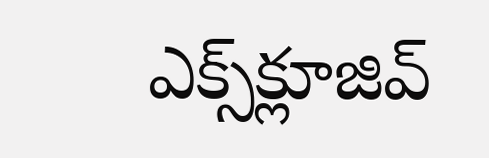ఎక్స్‌క్లూజివ్‌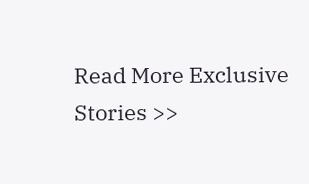Read More Exclusive Stories >>